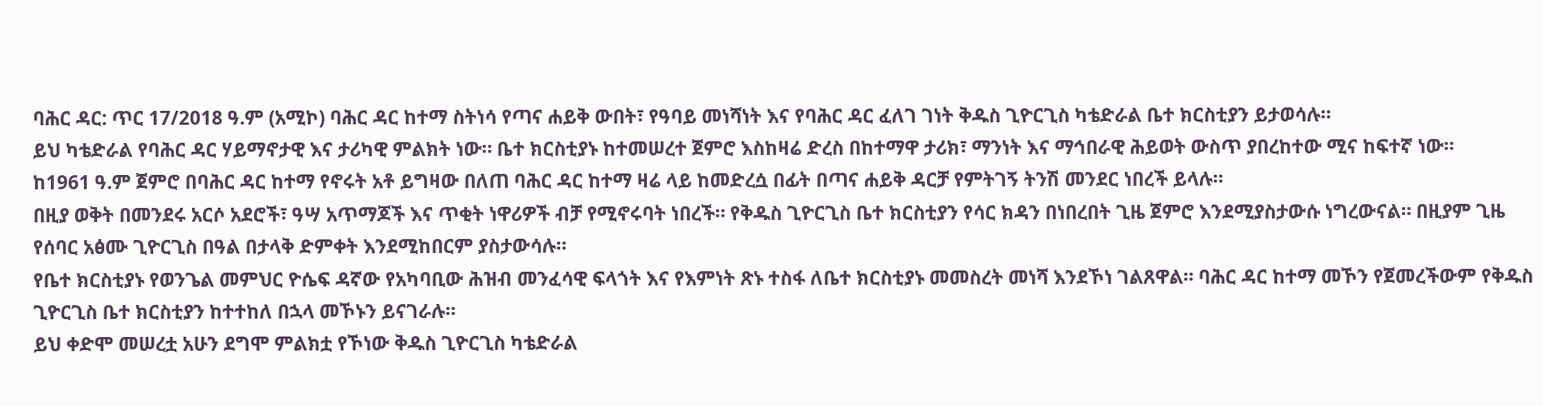ባሕር ዳር: ጥር 17/2018 ዓ.ም (አሚኮ) ባሕር ዳር ከተማ ስትነሳ የጣና ሐይቅ ውበት፣ የዓባይ መነሻነት እና የባሕር ዳር ፈለገ ገነት ቅዱስ ጊዮርጊስ ካቴድራል ቤተ ክርስቲያን ይታወሳሉ።
ይህ ካቴድራል የባሕር ዳር ሃይማኖታዊ እና ታሪካዊ ምልክት ነው። ቤተ ክርስቲያኑ ከተመሠረተ ጀምሮ እስከዛሬ ድረስ በከተማዋ ታሪክ፣ ማንነት እና ማኅበራዊ ሕይወት ውስጥ ያበረከተው ሚና ከፍተኛ ነው።
ከ1961 ዓ.ም ጀምሮ በባሕር ዳር ከተማ የኖሩት አቶ ይግዛው በለጠ ባሕር ዳር ከተማ ዛሬ ላይ ከመድረሷ በፊት በጣና ሐይቅ ዳርቻ የምትገኝ ትንሽ መንደር ነበረች ይላሉ።
በዚያ ወቅት በመንደሩ አርሶ አደሮች፣ ዓሣ አጥማጆች እና ጥቂት ነዋሪዎች ብቻ የሚኖሩባት ነበረች። የቅዱስ ጊዮርጊስ ቤተ ክርስቲያን የሳር ክዳን በነበረበት ጊዜ ጀምሮ እንደሚያስታውሱ ነግረውናል። በዚያም ጊዜ የሰባር አፅሙ ጊዮርጊስ በዓል በታላቅ ድምቀት እንደሚከበርም ያስታውሳሉ።
የቤተ ክርስቲያኑ የወንጌል መምህር ዮሴፍ ዳኛው የአካባቢው ሕዝብ መንፈሳዊ ፍላጎት እና የእምነት ጽኑ ተስፋ ለቤተ ክርስቲያኑ መመስረት መነሻ እንደኾነ ገልጸዋል። ባሕር ዳር ከተማ መኾን የጀመረችውም የቅዱስ ጊዮርጊስ ቤተ ክርስቲያን ከተተከለ በኋላ መኾኑን ይናገራሉ።
ይህ ቀድሞ መሠረቷ አሁን ደግሞ ምልክቷ የኾነው ቅዱስ ጊዮርጊስ ካቴድራል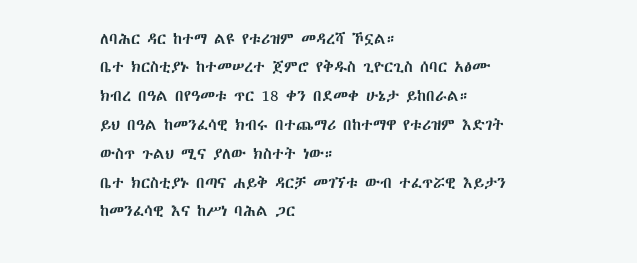ለባሕር ዳር ከተማ ልዩ የቱሪዝም መዳረሻ ኾኗል።
ቤተ ክርስቲያኑ ከተመሠረተ ጀምሮ የቅዱስ ጊዮርጊስ ሰባር አፅሙ ክብረ በዓል በየዓመቱ ጥር 18 ቀን በደመቀ ሁኔታ ይከበራል።
ይህ በዓል ከመንፈሳዊ ክብሩ በተጨማሪ በከተማዋ የቱሪዝም እድገት ውስጥ ጉልህ ሚና ያለው ክስተት ነው።
ቤተ ክርስቲያኑ በጣና ሐይቅ ዳርቻ መገኘቱ ውብ ተፈጥሯዊ እይታን ከመንፈሳዊ እና ከሥነ ባሕል ጋር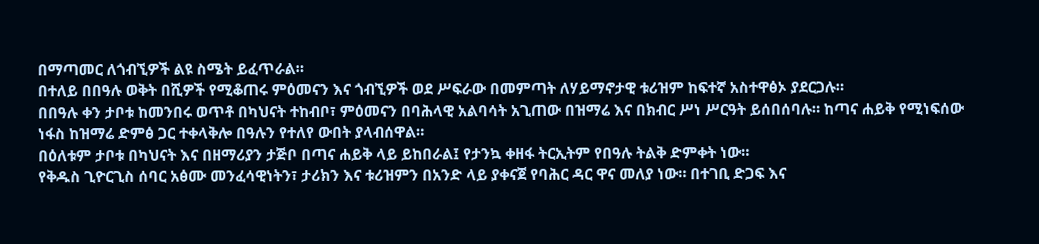በማጣመር ለጎብኚዎች ልዩ ስሜት ይፈጥራል።
በተለይ በበዓሉ ወቅት በሺዎች የሚቆጠሩ ምዕመናን እና ጎብኚዎች ወደ ሥፍራው በመምጣት ለሃይማኖታዊ ቱሪዝም ከፍተኛ አስተዋፅኦ ያደርጋሉ።
በበዓሉ ቀን ታቦቱ ከመንበሩ ወጥቶ በካህናት ተከብቦ፣ ምዕመናን በባሕላዊ አልባሳት አጊጠው በዝማሬ እና በክብር ሥነ ሥርዓት ይሰበሰባሉ። ከጣና ሐይቅ የሚነፍሰው ነፋስ ከዝማሬ ድምፅ ጋር ተቀላቅሎ በዓሉን የተለየ ውበት ያላብሰዋል።
በዕለቱም ታቦቱ በካህናት እና በዘማሪያን ታጅቦ በጣና ሐይቅ ላይ ይከበራል፤ የታንኳ ቀዘፋ ትርኢትም የበዓሉ ትልቅ ድምቀት ነው።
የቅዱስ ጊዮርጊስ ሰባር አፅሙ መንፈሳዊነትን፣ ታሪክን እና ቱሪዝምን በአንድ ላይ ያቀናጀ የባሕር ዳር ዋና መለያ ነው። በተገቢ ድጋፍ እና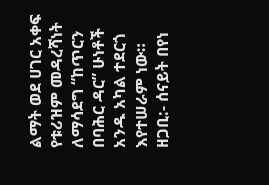ልማት ወደ ሀገር አቀፍ የቱሪዝም መዳረሻነት ለማሳደግ “ከጥርን በባሕር ዳር” ሁነቶች አንዱ አካል ተደርጎ እየተሠራም ነው።
ዘጋቢ:- ሰናይት በየነ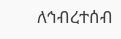ለኅብረተሰብ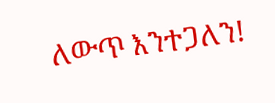ለውጥ እንተጋለን!